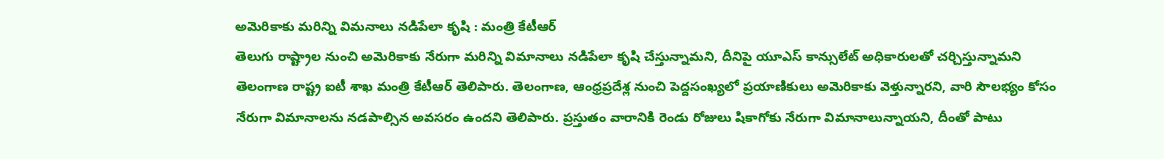అమెరికాకు మరిన్ని విమనాలు నడిపేలా కృషి : మంత్రి కేటీఆర్
తెలుగు రాష్ట్రాల నుంచి అమెరికాకు నేరుగా మరిన్ని విమానాలు నడిపేలా కృషి చేస్తున్నామని, దీనిపై యూఎస్ కాన్సులేట్ అధికారులతో చర్చిస్తున్నామని తెలంగాణ రాష్ట్ర ఐటీ శాఖ మంత్రి కేటీఆర్ తెలిపారు. తెలంగాణ, ఆంధ్రప్రదేశ్ల నుంచి పెద్దసంఖ్యలో ప్రయాణికులు అమెరికాకు వెళ్తున్నారని, వారి సౌలభ్యం కోసం నేరుగా విమానాలను నడపాల్సిన అవసరం ఉందని తెలిపారు. ప్రస్తుతం వారానికి రెండు రోజులు షికాగోకు నేరుగా విమానాలున్నాయని, దీంతో పాటు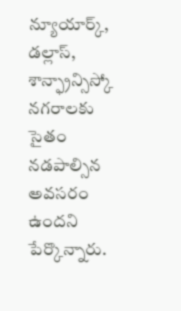న్యూయార్క్, డల్లాస్, శాన్ఫ్రాన్సిస్కో నగరాలకు సైతం నడపాల్సిన అవసరం ఉందని పేర్కొన్నారు.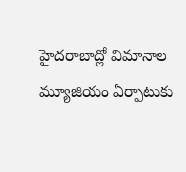హైదరాబాద్లో విమానాల మ్యూజియం ఏర్పాటుకు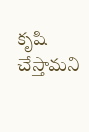కృషి చేస్తామని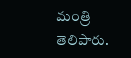మంత్రి తెలిపారు.